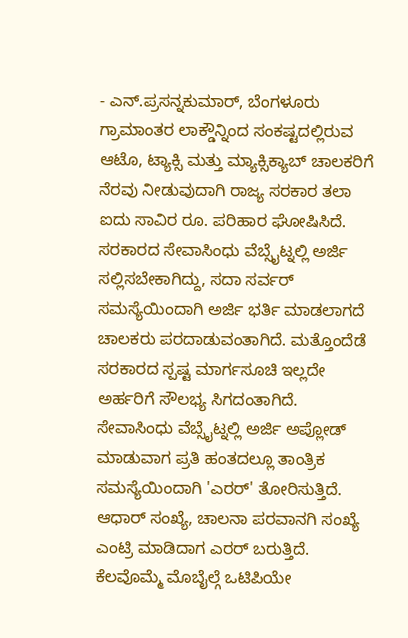- ಎನ್.ಪ್ರಸನ್ನಕುಮಾರ್, ಬೆಂಗಳೂರು ಗ್ರಾಮಾಂತರ ಲಾಕ್ಡೌನ್ನಿಂದ ಸಂಕಷ್ಟದಲ್ಲಿರುವ ಆಟೊ, ಟ್ಯಾಕ್ಸಿ ಮತ್ತು ಮ್ಯಾಕ್ಸಿಕ್ಯಾಬ್ ಚಾಲಕರಿಗೆ ನೆರವು ನೀಡುವುದಾಗಿ ರಾಜ್ಯ ಸರಕಾರ ತಲಾ ಐದು ಸಾವಿರ ರೂ. ಪರಿಹಾರ ಘೋಷಿಸಿದೆ. ಸರಕಾರದ ಸೇವಾಸಿಂಧು ವೆಬ್ಸೈಟ್ನಲ್ಲಿ ಅರ್ಜಿ ಸಲ್ಲಿಸಬೇಕಾಗಿದ್ದು, ಸದಾ ಸರ್ವರ್ ಸಮಸ್ಯೆಯಿಂದಾಗಿ ಅರ್ಜಿ ಭರ್ತಿ ಮಾಡಲಾಗದೆ ಚಾಲಕರು ಪರದಾಡುವಂತಾಗಿದೆ. ಮತ್ತೊಂದೆಡೆ ಸರಕಾರದ ಸ್ಪಷ್ಟ ಮಾರ್ಗಸೂಚಿ ಇಲ್ಲದೇ ಅರ್ಹರಿಗೆ ಸೌಲಭ್ಯ ಸಿಗದಂತಾಗಿದೆ. ಸೇವಾಸಿಂಧು ವೆಬ್ಸೈಟ್ನಲ್ಲಿ ಅರ್ಜಿ ಅಪ್ಲೋಡ್ ಮಾಡುವಾಗ ಪ್ರತಿ ಹಂತದಲ್ಲೂ ತಾಂತ್ರಿಕ ಸಮಸ್ಯೆಯಿಂದಾಗಿ 'ಎರರ್' ತೋರಿಸುತ್ತಿದೆ. ಆಧಾರ್ ಸಂಖ್ಯೆ, ಚಾಲನಾ ಪರವಾನಗಿ ಸಂಖ್ಯೆ ಎಂಟ್ರಿ ಮಾಡಿದಾಗ ಎರರ್ ಬರುತ್ತಿದೆ. ಕೆಲವೊಮ್ಮೆ ಮೊಬೈಲ್ಗೆ ಒಟಿಪಿಯೇ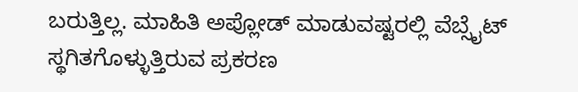ಬರುತ್ತಿಲ್ಲ. ಮಾಹಿತಿ ಅಪ್ಲೋಡ್ ಮಾಡುವಷ್ಟರಲ್ಲಿ ವೆಬ್ಸೈಟ್ ಸ್ಥಗಿತಗೊಳ್ಳುತ್ತಿರುವ ಪ್ರಕರಣ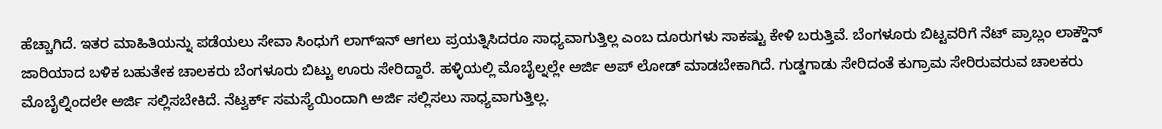ಹೆಚ್ಚಾಗಿದೆ. ಇತರ ಮಾಹಿತಿಯನ್ನು ಪಡೆಯಲು ಸೇವಾ ಸಿಂಧುಗೆ ಲಾಗ್ಇನ್ ಆಗಲು ಪ್ರಯತ್ನಿಸಿದರೂ ಸಾಧ್ಯವಾಗುತ್ತಿಲ್ಲ ಎಂಬ ದೂರುಗಳು ಸಾಕಷ್ಟು ಕೇಳಿ ಬರುತ್ತಿವೆ. ಬೆಂಗಳೂರು ಬಿಟ್ಟವರಿಗೆ ನೆಟ್ ಪ್ರಾಬ್ಲಂ ಲಾಕ್ಡೌನ್ ಜಾರಿಯಾದ ಬಳಿಕ ಬಹುತೇಕ ಚಾಲಕರು ಬೆಂಗಳೂರು ಬಿಟ್ಟು ಊರು ಸೇರಿದ್ದಾರೆ. ಹಳ್ಳಿಯಲ್ಲಿ ಮೊಬೈಲ್ನಲ್ಲೇ ಅರ್ಜಿ ಅಪ್ ಲೋಡ್ ಮಾಡಬೇಕಾಗಿದೆ. ಗುಡ್ಡಗಾಡು ಸೇರಿದಂತೆ ಕುಗ್ರಾಮ ಸೇರಿರುವರುವ ಚಾಲಕರು ಮೊಬೈಲ್ನಿಂದಲೇ ಅರ್ಜಿ ಸಲ್ಲಿಸಬೇಕಿದೆ. ನೆಟ್ವರ್ಕ್ ಸಮಸ್ಯೆಯಿಂದಾಗಿ ಅರ್ಜಿ ಸಲ್ಲಿಸಲು ಸಾಧ್ಯವಾಗುತ್ತಿಲ್ಲ.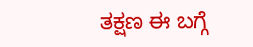ತಕ್ಷಣ ಈ ಬಗ್ಗೆ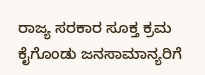ರಾಜ್ಯ ಸರಕಾರ ಸೂಕ್ತ ಕ್ರಮ ಕೈಗೊಂಡು ಜನಸಾಮಾನ್ಯರಿಗೆ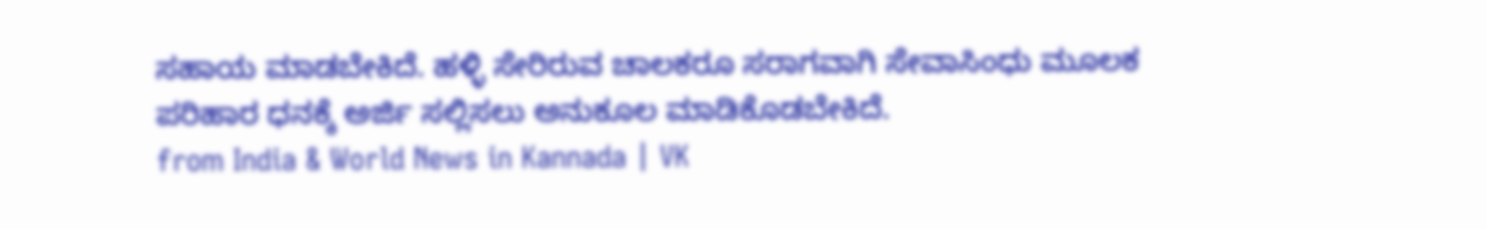ಸಹಾಯ ಮಾಡಬೇಕಿದೆ. ಹಳ್ಳಿ ಸೇರಿರುವ ಚಾಲಕರೂ ಸರಾಗವಾಗಿ ಸೇವಾಸಿಂಧು ಮೂಲಕ ಪರಿಹಾರ ಧನಕ್ಕೆ ಅರ್ಜಿ ಸಲ್ಲಿಸಲು ಅನುಕೂಲ ಮಾಡಿಕೊಡಬೇಕಿದೆ.
from India & World News in Kannada | VK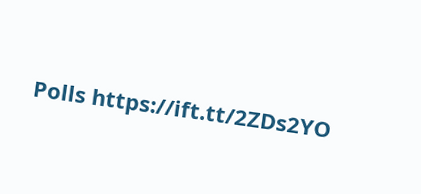Polls https://ift.tt/2ZDs2YO